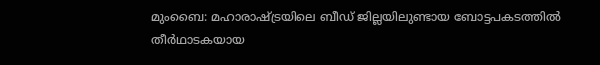മുംബൈ: മഹാരാഷ്ട്രയിലെ ബീഡ് ജില്ലയിലുണ്ടായ ബോട്ടപകടത്തിൽ തീർഥാടകയായ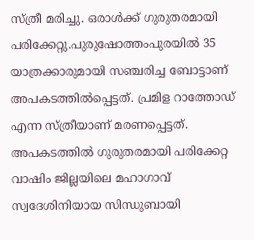സ്ത്രീ മരിച്ചു. ഒരാൾക്ക് ഗുരുതരമായി പരിക്കേറ്റു.പുരുഷോത്തംപുരയിൽ 35 യാത്രക്കാരുമായി സഞ്ചരിച്ച ബോട്ടാണ് അപകടത്തിൽപ്പെട്ടത്. പ്രമിള റാത്തോഡ് എന്ന സ്ത്രീയാണ് മരണപ്പെട്ടത്. അപകടത്തിൽ ഗുരുതരമായി പരിക്കേറ്റ വാഷിം ജില്ലയിലെ മഹാഗാവ് സ്വദേശിനിയായ സിന്ധുബായി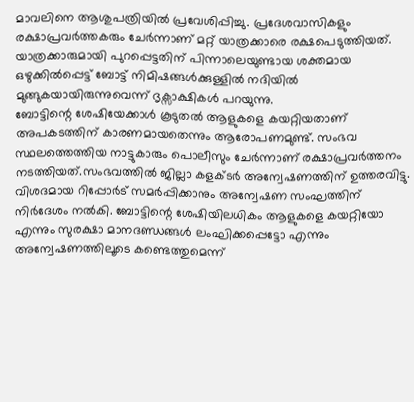മാവലിനെ ആശുപത്രിയിൽ പ്രവേശിപ്പിച്ചു. പ്രദേശവാസികളും രക്ഷാപ്രവർത്തകരും ചേർന്നാണ് മറ്റ് യാത്രക്കാരെ രക്ഷപെടുത്തിയത്.
യാത്രക്കാരുമായി പുറപ്പെട്ടതിന് പിന്നാലെയുണ്ടായ ശക്തമായ ഒഴുക്കിൽപ്പെട്ട് ബോട്ട് നിമിഷങ്ങൾക്കുള്ളിൽ നദിയിൽ മുങ്ങുകയായിരുന്നുവെന്ന് ദൃക്സാക്ഷികൾ പറയുന്നു.
ബോട്ടിന്റെ ശേഷിയേക്കാൾ കൂടുതൽ ആളുകളെ കയറ്റിയതാണ് അപകടത്തിന് കാരണമായതെന്നും ആരോപണമുണ്ട്. സംഭവ സ്ഥലത്തെത്തിയ നാട്ടുകാരും പൊലീസും ചേർന്നാണ് രക്ഷാപ്രവർത്തനം നടത്തിയത്.സംഭവത്തിൽ ജില്ലാ കളക്ടർ അന്വേഷണത്തിന് ഉത്തരവിട്ടു. വിശദമായ റിപ്പോർട് സമർപ്പിക്കാനും അന്വേഷണ സംഘത്തിന് നിർദേശം നൽകി. ബോട്ടിന്റെ ശേഷിയിലധികം ആളുകളെ കയറ്റിയോ എന്നും സുരക്ഷാ മാനദണ്ഡങ്ങൾ ലംഘിക്കപ്പെട്ടോ എന്നും അന്വേഷണത്തിലൂടെ കണ്ടെത്തുമെന്ന്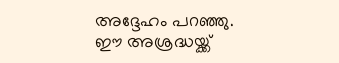അദ്ദേഹം പറഞ്ഞു.
ഈ അശ്രദ്ധയ്ക്ക്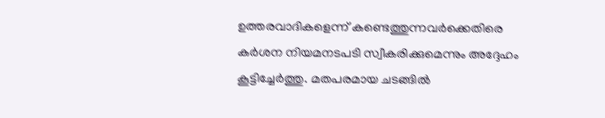ഉത്തരവാദികളെന്ന് കണ്ടെത്തുന്നവർക്കെതിരെ കർശന നിയമനടപടി സ്വീകരിക്കുമെന്നും അദ്ദേഹം കൂട്ടിച്ചേർത്തു. മതപരമായ ചടങ്ങിൽ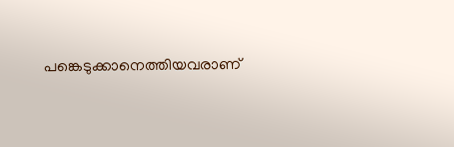പങ്കെടുക്കാനെത്തിയവരാണ്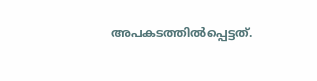അപകടത്തിൽപ്പെട്ടത്.